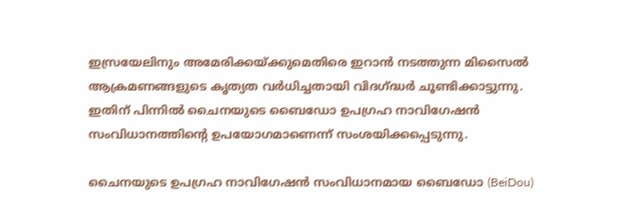ഇസ്രയേലിനും അമേരിക്കയ്ക്കുമെതിരെ ഇറാൻ നടത്തുന്ന മിസൈൽ ആക്രമണങ്ങളുടെ കൃത്യത വർധിച്ചതായി വിദഗ്ദ്ധർ ചൂണ്ടിക്കാട്ടുന്നു. ഇതിന് പിന്നിൽ ചൈനയുടെ ബൈഡോ ഉപഗ്രഹ നാവിഗേഷൻ സംവിധാനത്തിൻ്റെ ഉപയോഗമാണെന്ന് സംശയിക്കപ്പെടുന്നു.

ചൈനയുടെ ഉപഗ്രഹ നാവിഗേഷൻ സംവിധാനമായ ബൈഡോ (BeiDou)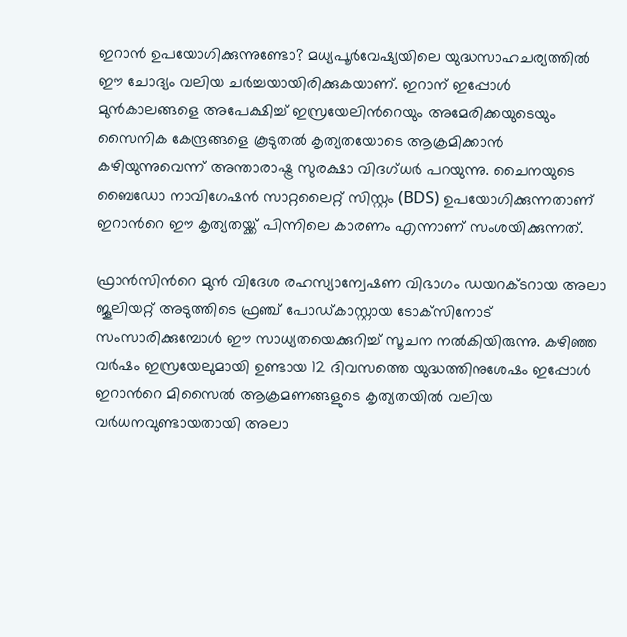ഇറാൻ ഉപയോഗിക്കുന്നുണ്ടോ? മധ്യപൂർവേഷ്യയിലെ യുദ്ധസാഹചര്യത്തിൽ ഈ ചോദ്യം വലിയ ചർച്ചയായിരിക്കുകയാണ്. ഇറാന് ഇപ്പോൾ മുൻകാലങ്ങളെ അപേക്ഷിച്ച് ഇസ്രയേലിന്‍റെയും അമേരിക്കയുടെയും സൈനിക കേന്ദ്രങ്ങളെ കൂടുതൽ കൃത്യതയോടെ ആക്രമിക്കാന്‍ കഴിയുന്നുവെന്ന് അന്താരാഷ്ട്ര സുരക്ഷാ വിദഗ്‌ധർ പറയുന്നു. ചൈനയുടെ ബൈഡോ നാവിഗേഷൻ സാറ്റലൈറ്റ് സിസ്റ്റം (BDS) ഉപയോഗിക്കുന്നതാണ് ഇറാന്‍റെ ഈ കൃത്യതയ്ക്ക് പിന്നിലെ കാരണം എന്നാണ് സംശയിക്കുന്നത്.

ഫ്രാൻസിന്‍റെ മുൻ വിദേശ രഹസ്യാന്വേഷണ വിഭാഗം ഡയറക്‌ടറായ അലാ ജൂലിയറ്റ് അടുത്തിടെ ഫ്രഞ്ച് പോഡ്‍കാസ്റ്റായ ടോക്‌സിനോട് സംസാരിക്കുമ്പോൾ ഈ സാധ്യതയെക്കുറിച്ച് സൂചന നൽകിയിരുന്നു. കഴിഞ്ഞ വർഷം ഇസ്രയേലുമായി ഉണ്ടായ 12 ദിവസത്തെ യുദ്ധത്തിനുശേഷം ഇപ്പോൾ ഇറാന്‍റെ മിസൈൽ ആക്രമണങ്ങളുടെ കൃത്യതയിൽ വലിയ വർധനവുണ്ടായതായി അലാ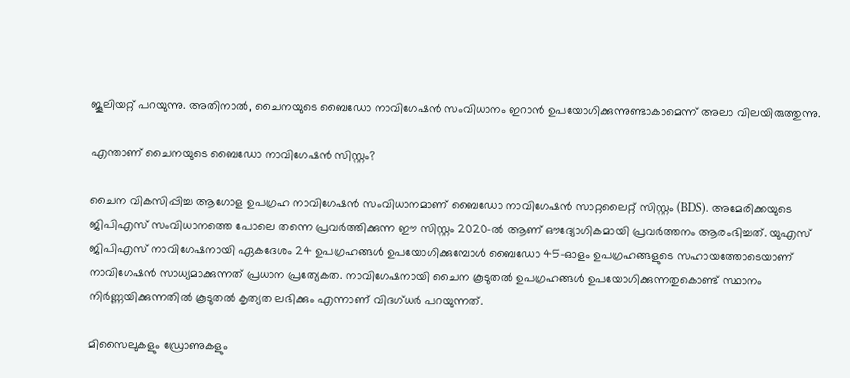ജൂലിയറ്റ് പറയുന്നു. അതിനാൽ, ചൈനയുടെ ബൈഡോ നാവിഗേഷൻ സംവിധാനം ഇറാന്‍ ഉപയോഗിക്കുന്നുണ്ടാകാമെന്ന് അലാ വിലയിരുത്തുന്നു.

എന്താണ് ചൈനയുടെ ബൈഡോ നാവിഗേഷന്‍ സിസ്റ്റം?

ചൈന വികസിപ്പിച്ച ആഗോള ഉപഗ്രഹ നാവിഗേഷൻ സംവിധാനമാണ് ബൈഡോ നാവിഗേഷൻ സാറ്റലൈറ്റ് സിസ്റ്റം (BDS). അമേരിക്കയുടെ ജിപിഎസ് സംവിധാനത്തെ പോലെ തന്നെ പ്രവർത്തിക്കുന്ന ഈ സിസ്റ്റം 2020-ൽ ആണ് ഔദ്യോഗികമായി പ്രവർത്തനം ആരംഭിച്ചത്. യുഎസ് ജിപിഎസ് നാവിഗേഷനായി ഏകദേശം 24 ഉപഗ്രഹങ്ങൾ ഉപയോഗിക്കുമ്പോൾ ബൈഡോ 45-ഓളം ഉപഗ്രഹങ്ങളുടെ സഹായത്തോടെയാണ് നാവിഗേഷന്‍ സാധ്യമാക്കുന്നത് പ്രധാന പ്രത്യേകത. നാവിഗേഷനായി ചൈന കൂടുതൽ ഉപഗ്രഹങ്ങൾ ഉപയോഗിക്കുന്നതുകൊണ്ട് സ്ഥാനം നിർണ്ണയിക്കുന്നതിൽ കൂടുതൽ കൃത്യത ലഭിക്കും എന്നാണ് വിദഗ്‌ധർ പറയുന്നത്.

മിസൈലുകളും ഡ്രോണുകളും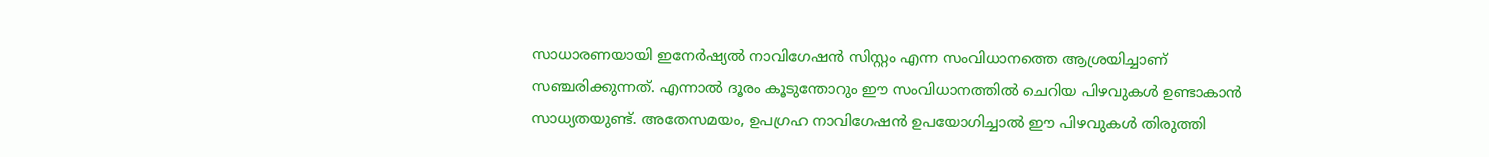സാധാരണയായി ഇനേർഷ്യൽ നാവിഗേഷൻ സിസ്റ്റം എന്ന സംവിധാനത്തെ ആശ്രയിച്ചാണ് സഞ്ചരിക്കുന്നത്. എന്നാൽ ദൂരം കൂടുന്തോറും ഈ സംവിധാനത്തിൽ ചെറിയ പിഴവുകൾ ഉണ്ടാകാൻ സാധ്യതയുണ്ട്. അതേസമയം, ഉപഗ്രഹ നാവിഗേഷൻ ഉപയോഗിച്ചാൽ ഈ പിഴവുകൾ തിരുത്തി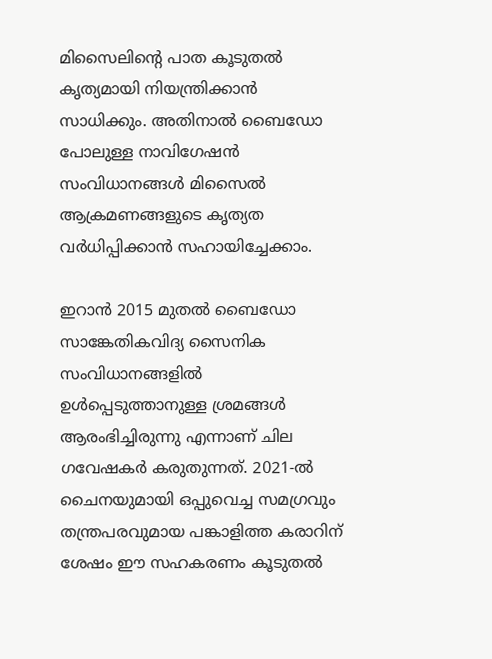മിസൈലിന്‍റെ പാത കൂടുതൽ കൃത്യമായി നിയന്ത്രിക്കാൻ സാധിക്കും. അതിനാൽ ബൈഡോ പോലുള്ള നാവിഗേഷന്‍ സംവിധാനങ്ങൾ മിസൈൽ ആക്രമണങ്ങളുടെ കൃത്യത വർധിപ്പിക്കാൻ സഹായിച്ചേക്കാം.

ഇറാൻ 2015 മുതൽ ബൈഡോ സാങ്കേതികവിദ്യ സൈനിക സംവിധാനങ്ങളിൽ ഉൾപ്പെടുത്താനുള്ള ശ്രമങ്ങൾ ആരംഭിച്ചിരുന്നു എന്നാണ് ചില ഗവേഷകർ കരുതുന്നത്. 2021-ൽ ചൈനയുമായി ഒപ്പുവെച്ച സമഗ്രവും തന്ത്രപരവുമായ പങ്കാളിത്ത കരാറിന് ശേഷം ഈ സഹകരണം കൂടുതൽ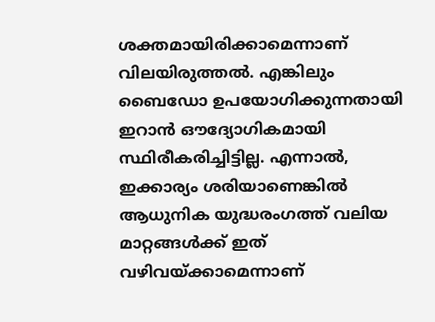ശക്തമായിരിക്കാമെന്നാണ് വിലയിരുത്തൽ. എങ്കിലും ബൈഡോ ഉപയോഗിക്കുന്നതായി ഇറാൻ ഔദ്യോഗികമായി സ്ഥിരീകരിച്ചിട്ടില്ല. എന്നാൽ, ഇക്കാര്യം ശരിയാണെങ്കിൽ ആധുനിക യുദ്ധരംഗത്ത് വലിയ മാറ്റങ്ങൾക്ക് ഇത് വഴിവയ്ക്കാമെന്നാണ്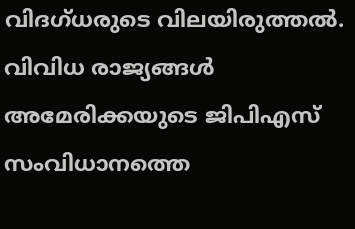വിദഗ്‌ധരുടെ വിലയിരുത്തൽ. വിവിധ രാജ്യങ്ങൾ അമേരിക്കയുടെ ജിപിഎസ് സംവിധാനത്തെ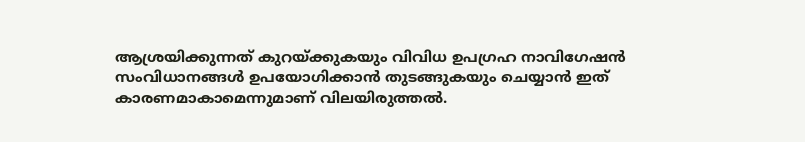ആശ്രയിക്കുന്നത് കുറയ്ക്കുകയും വിവിധ ഉപഗ്രഹ നാവിഗേഷൻ സംവിധാനങ്ങൾ ഉപയോഗിക്കാൻ തുടങ്ങുകയും ചെയ്യാൻ ഇത് കാരണമാകാമെന്നുമാണ് വിലയിരുത്തൽ.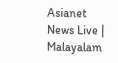Asianet News Live | Malayalam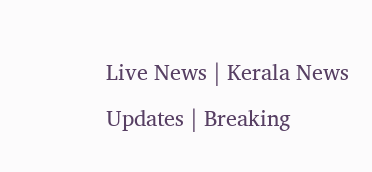Live News | Kerala News Updates | Breaking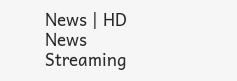News | HD News Streaming